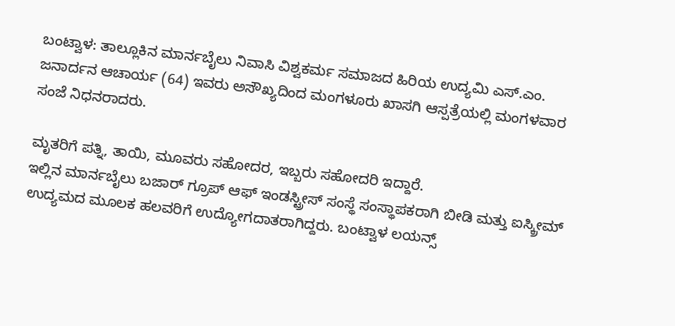ಬಂಟ್ವಾಳ: ತಾಲ್ಲೂಕಿನ ಮಾರ್ನಬೈಲು ನಿವಾಸಿ ವಿಶ್ವಕರ್ಮ ಸಮಾಜದ ಹಿರಿಯ ಉದ್ಯಮಿ ಎಸ್.ಎಂ. ಜನಾರ್ದನ ಆಚಾರ್ಯ (64) ಇವರು ಅಸೌಖ್ಯದಿಂದ ಮಂಗಳೂರು ಖಾಸಗಿ ಆಸ್ಪತ್ರೆಯಲ್ಲಿ ಮಂಗಳವಾರ ಸಂಜೆ ನಿಧನರಾದರು.

ಮೃತರಿಗೆ ಪತ್ನಿ, ತಾಯಿ, ಮೂವರು ಸಹೋದರ, ಇಬ್ಬರು ಸಹೋದರಿ ಇದ್ದಾರೆ.
ಇಲ್ಲಿನ ಮಾರ್ನಬೈಲು ಬಜಾರ್ ಗ್ರೂಪ್ ಆಫ್ ಇಂಡಸ್ಟ್ರೀಸ್ ಸಂಸ್ಥೆ ಸಂಸ್ಥಾಪಕರಾಗಿ ಬೀಡಿ ಮತ್ತು ಐಸ್ಕ್ರೀಮ್ ಉದ್ಯಮದ ಮೂಲಕ ಹಲವರಿಗೆ ಉದ್ಯೋಗದಾತರಾಗಿದ್ದರು. ಬಂಟ್ವಾಳ ಲಯನ್ಸ್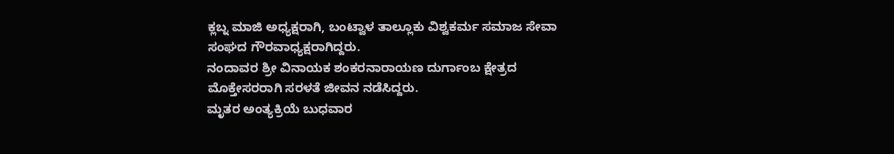ಕ್ಲಬ್ನ ಮಾಜಿ ಅಧ್ಯಕ್ಷರಾಗಿ, ಬಂಟ್ವಾಳ ತಾಲ್ಲೂಕು ವಿಶ್ವಕರ್ಮ ಸಮಾಜ ಸೇವಾ ಸಂಘದ ಗೌರವಾಧ್ಯಕ್ಷರಾಗಿದ್ದರು.
ನಂದಾವರ ಶ್ರೀ ವಿನಾಯಕ ಶಂಕರನಾರಾಯಣ ದುರ್ಗಾಂಬ ಕ್ಷೇತ್ರದ ಮೊಕ್ತೇಸರರಾಗಿ ಸರಳತೆ ಜೀವನ ನಡೆಸಿದ್ದರು.
ಮೃತರ ಅಂತ್ಯಕ್ರಿಯೆ ಬುಧವಾರ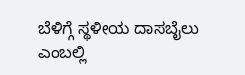ಬೆಳಿಗ್ಗೆ ಸ್ಥಳೀಯ ದಾಸಬೈಲು ಎಂಬಲ್ಲಿ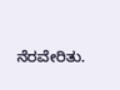ನೆರವೇರಿತು.